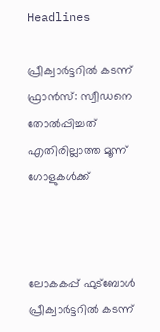Headlines

പ്രീക്വാർട്ടറിൽ കടന്ന് ഫ്രാൻസ്: സ്വീഡനെ തോൽപ്പിച്ചത് എതിരില്ലാത്ത മൂന്ന് ഗോളുകൾക്ക്



ലോകകപ്പ് ഫുട്ബോൾ പ്രീക്വാർട്ടറിൽ കടന്ന്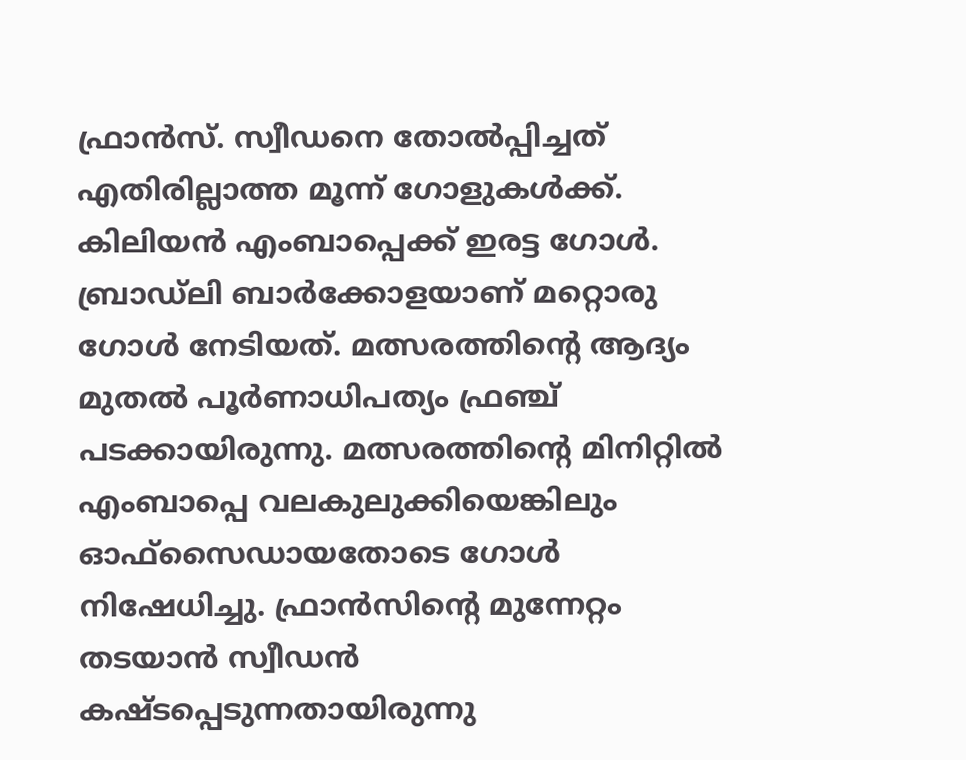ഫ്രാൻസ്. സ്വീഡനെ തോൽപ്പിച്ചത് എതിരില്ലാത്ത മൂന്ന് ഗോളുകൾക്ക്. കിലിയൻ എംബാപ്പെക്ക് ഇരട്ട ഗോൾ. ബ്രാഡ്‍ലി ബാർക്കോളയാണ് മറ്റൊരു ഗോൾ നേടിയത്. മത്സരത്തിന്റെ ആദ്യം മുതൽ പൂർണാധിപത്യം ഫ്ര‍ഞ്ച് പടക്കായിരുന്നു. മത്സരത്തിന്റെ മിനിറ്റിൽ എംബാപ്പെ വലകുലുക്കിയെങ്കിലും ഓഫ്‌സൈഡായതോടെ ഗോൾ നിഷേധിച്ചു. ഫ്രാൻസിന്റെ മുന്നേറ്റം തടയാൻ സ്വീഡൻ കഷ്ടപ്പെടുന്നതായിരുന്നു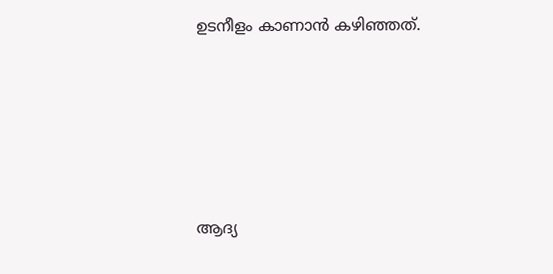ഉടനീളം കാണാൻ കഴിഞ്ഞത്.





ആദ്യ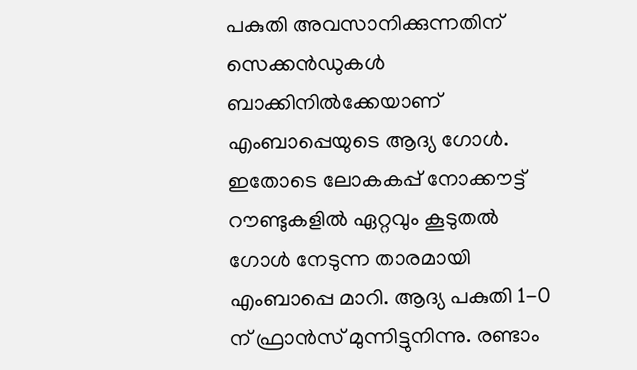പകുതി അവസാനിക്കുന്നതിന് സെക്കൻഡുകൾ ബാക്കിനിൽക്കേയാണ് എംബാപ്പെയുടെ ആദ്യ ഗോൾ. ഇതോടെ ലോകകപ്പ് നോക്കൗട്ട് റൗണ്ടുകളിൽ ഏറ്റവും കൂടുതൽ ഗോൾ നേടുന്ന താരമായി എംബാപ്പെ മാറി. ആദ്യ പകുതി 1-0 ന് ഫ്രാൻസ് മുന്നിട്ടുനിന്നു. രണ്ടാം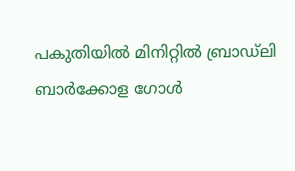പകുതിയിൽ മിനിറ്റിൽ ബ്രാഡ്ലി ബാർക്കോള ഗോൾ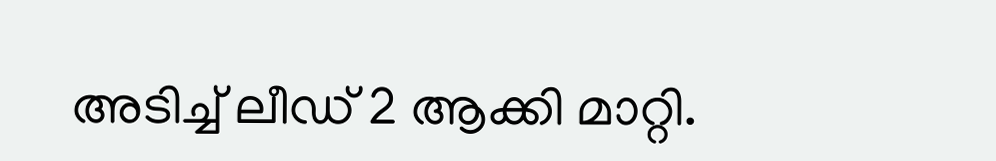അടിച്ച് ലീഡ് 2 ആക്കി മാറ്റി.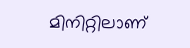മിനിറ്റിലാണ്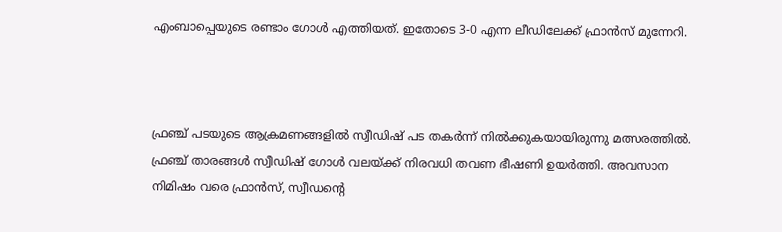എംബാപ്പെയുടെ രണ്ടാം ഗോൾ എത്തിയത്. ഇതോടെ 3-0 എന്ന ലീഡിലേക്ക് ഫ്രാൻസ് മുന്നേറി.



ഫ്രഞ്ച് പടയുടെ ആക്രമണങ്ങളിൽ സ്വീഡിഷ് പട തകർന്ന് നിൽക്കുകയായിരുന്നു മത്സരത്തിൽ. ഫ്രഞ്ച് താരങ്ങൾ സ്വീഡിഷ് ഗോൾ വലയ്ക്ക് നിരവധി തവണ ഭീഷണി ഉയർത്തി. അവസാന നിമിഷം വരെ ഫ്രാൻസ്, സ്വീഡന്റെ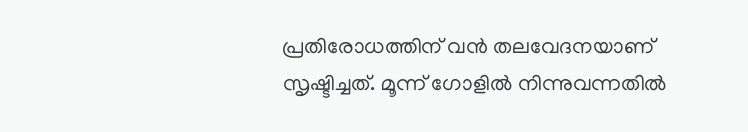പ്രതിരോധത്തിന് വൻ തലവേദനയാണ് സൃഷ്ടിച്ചത്. മൂന്ന് ഗോളി‍ൽ നിന്നുവന്നതിൽ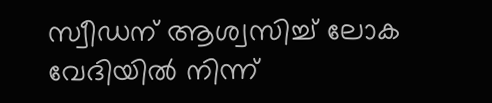സ്വീഡന് ആശ്വസിച്ച് ലോക വേദിയിൽ നിന്ന്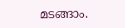മടങ്ങാം.